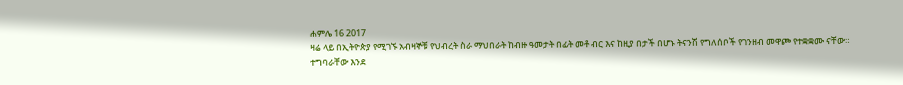ሐምሌ 16 2017
ዛሬ ላይ በኢትዮጵያ የሚገኙ አብዛኞቹ የህብረት ስራ ማህበራት ከብዙ ዓመታት በፊት መቶ ብር እና ከዚያ በታች በሆኑ ትናንሽ የግለሰቦች የገንዘብ መዋጮ የተቋቋሙ ናቸው።
ተግባራቸው እንደ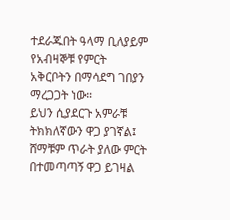ተደራጁበት ዓላማ ቢለያይም የአብዛኞቹ የምርት አቅርቦትን በማሳደግ ገበያን ማረጋጋት ነው።
ይህን ሲያደርጉ አምራቹ ትክክለኛውን ዋጋ ያገኛል፤ ሸማቹም ጥራት ያለው ምርት በተመጣጣኝ ዋጋ ይገዛል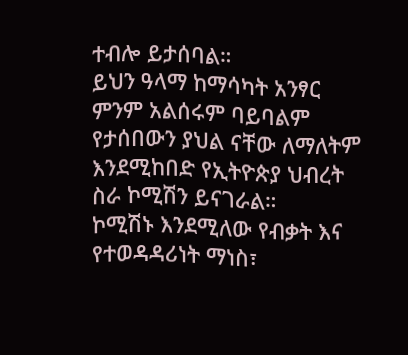ተብሎ ይታሰባል።
ይህን ዓላማ ከማሳካት አንፃር ምንም አልሰሩም ባይባልም የታሰበውን ያህል ናቸው ለማለትም እንደሚከበድ የኢትዮጵያ ህብረት ስራ ኮሚሽን ይናገራል።
ኮሚሽኑ እንደሚለው የብቃት እና የተወዳዳሪነት ማነስ፣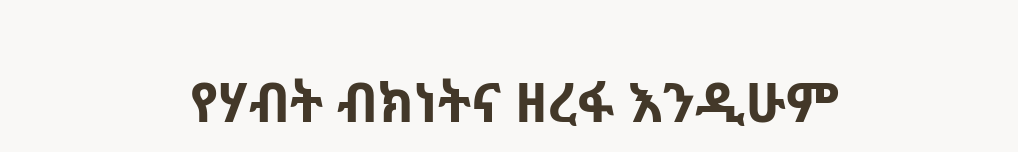የሃብት ብክነትና ዘረፋ እንዲሁም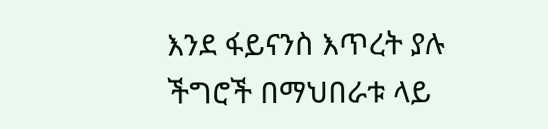እንደ ፋይናንስ እጥረት ያሉ ችግሮች በማህበራቱ ላይ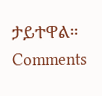ታይተዋል።
Comments